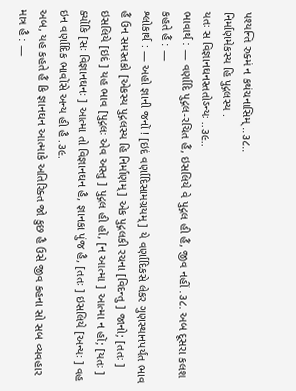પશ્યન્તિ રુક્મં ન કથંચનાસિમ્ ..૩૮..
નિર્માણમેકસ્ય હિ પુદ્ગલસ્ય .
યતઃ સ વિજ્ઞાનઘનસ્તતોઽન્યઃ ..૩૯..
ભાવાર્થ : — વર્ણાદિ પુદ્ગલ-રચિત હૈં, ઇસલિયે વે પુદ્ગલ હી હૈં, જીવ નહીં .૩૮. અબ દૂસરા કલશ કહતે હૈં : —
શ્લોકાર્થ : — અહો જ્ઞાની જનોં ! [ઇદં વર્ણાદિસામગ્રયમ્ ] યે વર્ણાદિકસે લેકર ગુણસ્થાનપર્યંત ભાવ હૈં ઉન સમસ્તકો [એકસ્ય પુદ્ગલસ્ય હિ નિર્માણમ્ ] એક પુદ્ગલકી રચના [વિદન્તુ ] જાનો; [તતઃ ] ઇસલિયે [ઇદં ] યહ ભાવ [પુદ્ગલઃ એવ અસ્તુ ] પુદ્ગલ હી હોં, [ન આત્મા ] આત્મા ન હોં; [યતઃ ] ક્યોંકિ [સઃ વિજ્ઞાનઘનઃ ] આત્મા તો વિજ્ઞાનઘન હૈ, જ્ઞાનકા પુંજ હૈ, [તતઃ ] ઇસલિયે [અન્યઃ ] વહ ઇન વર્ણાદિક ભાવોંસે અન્ય હી હૈ .૩૯.
અબ, યહ કહતે હૈં કિ જ્ઞાનઘન આત્માકે અતિરિક્ત જો કુછ હૈ ઉસે જીવ કહના સો સબ વ્યવહાર માત્ર હૈ : —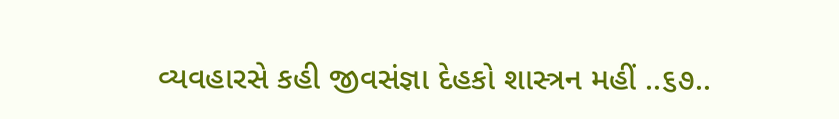વ્યવહારસે કહી જીવસંજ્ઞા દેહકો શાસ્ત્રન મહીં ..૬૭..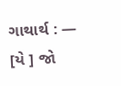ગાથાર્થ : — [યે ] જો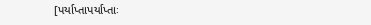[પર્યાપ્તાપર્યાપ્તાઃ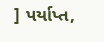] પર્યાપ્ત,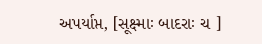અપર્યાપ્ત, [સૂક્ષ્માઃ બાદરાઃ ચ ]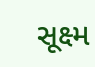સૂક્ષ્મ